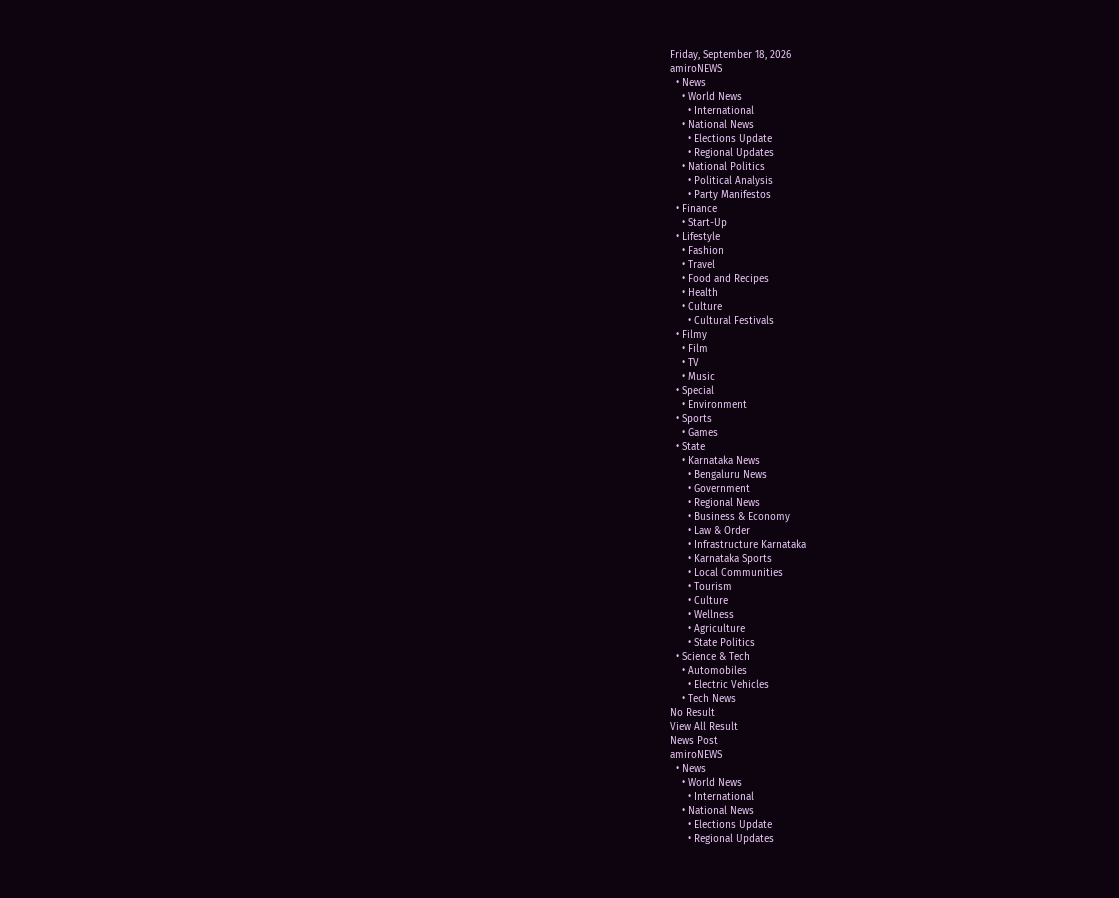Friday, September 18, 2026
amiroNEWS
  • News
    • World News
      • International
    • National News
      • Elections Update
      • Regional Updates
    • National Politics
      • Political Analysis
      • Party Manifestos
  • Finance
    • Start-Up
  • Lifestyle
    • Fashion
    • Travel
    • Food and Recipes
    • Health
    • Culture
      • Cultural Festivals
  • Filmy
    • Film
    • TV
    • Music
  • Special
    • Environment
  • Sports
    • Games
  • State
    • Karnataka News
      • Bengaluru News
      • Government
      • Regional News
      • Business & Economy
      • Law & Order
      • Infrastructure Karnataka
      • Karnataka Sports
      • Local Communities
      • Tourism
      • Culture
      • Wellness
      • Agriculture
      • State Politics
  • Science & Tech
    • Automobiles
      • Electric Vehicles
    • Tech News
No Result
View All Result
News Post
amiroNEWS
  • News
    • World News
      • International
    • National News
      • Elections Update
      • Regional Updates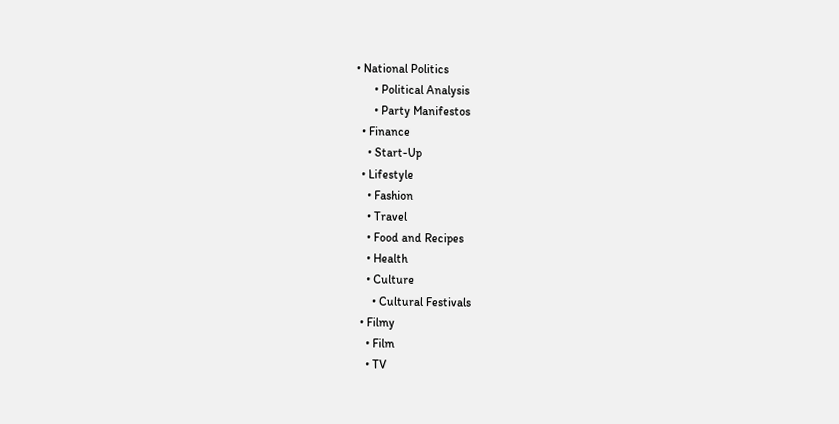• National Politics
      • Political Analysis
      • Party Manifestos
  • Finance
    • Start-Up
  • Lifestyle
    • Fashion
    • Travel
    • Food and Recipes
    • Health
    • Culture
      • Cultural Festivals
  • Filmy
    • Film
    • TV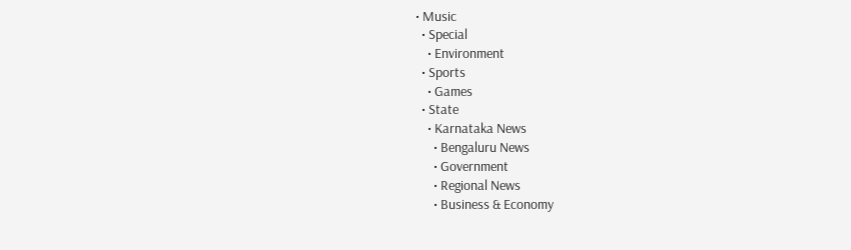• Music
  • Special
    • Environment
  • Sports
    • Games
  • State
    • Karnataka News
      • Bengaluru News
      • Government
      • Regional News
      • Business & Economy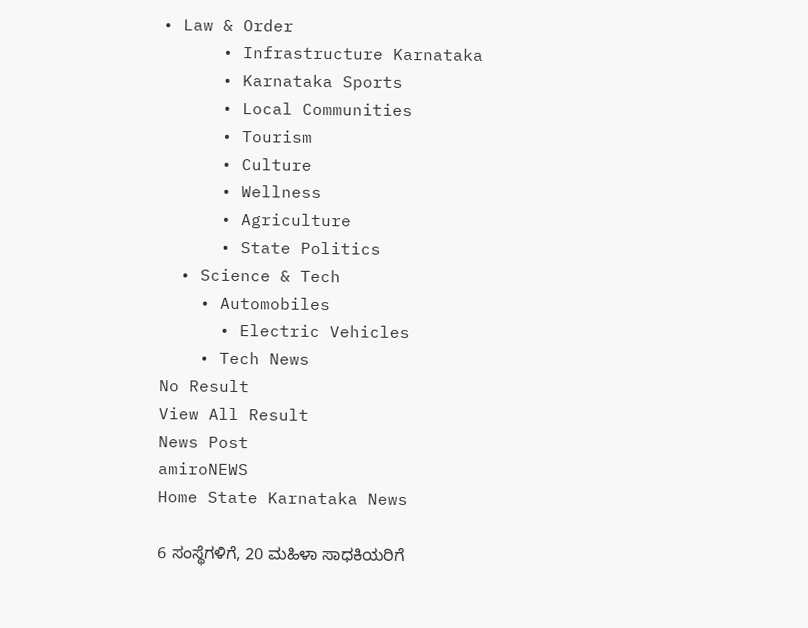• Law & Order
      • Infrastructure Karnataka
      • Karnataka Sports
      • Local Communities
      • Tourism
      • Culture
      • Wellness
      • Agriculture
      • State Politics
  • Science & Tech
    • Automobiles
      • Electric Vehicles
    • Tech News
No Result
View All Result
News Post
amiroNEWS
Home State Karnataka News

6 ಸಂಸ್ಥೆಗಳಿಗೆ, 20 ಮಹಿಳಾ ಸಾಧಕಿಯರಿಗೆ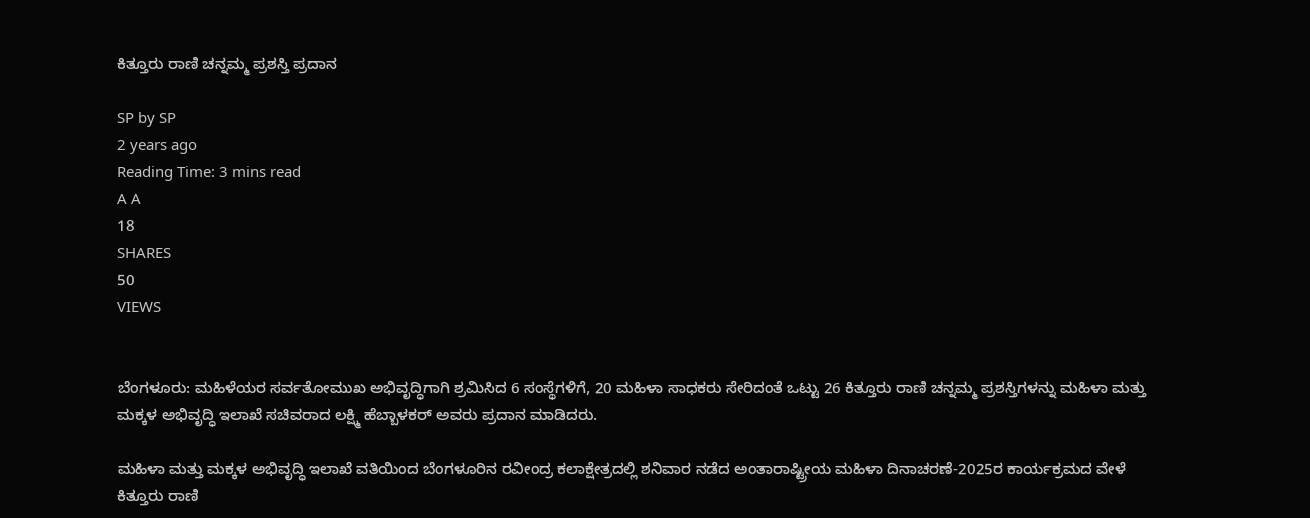ಕಿತ್ತೂರು ರಾಣಿ ಚನ್ನಮ್ಮ ಪ್ರಶಸ್ತಿ ಪ್ರದಾನ

SP by SP
2 years ago
Reading Time: 3 mins read
A A
18
SHARES
50
VIEWS


ಬೆಂಗಳೂರು: ಮಹಿಳೆಯರ ಸರ್ವತೋಮುಖ ಅಭಿವೃದ್ಧಿಗಾಗಿ ಶ್ರಮಿಸಿದ 6 ಸಂಸ್ಥೆಗಳಿಗೆ, 20 ಮಹಿಳಾ ಸಾಧಕರು ಸೇರಿದಂತೆ ಒಟ್ಟು 26 ಕಿತ್ತೂರು ರಾಣಿ ಚನ್ನಮ್ಮ ಪ್ರಶಸ್ತಿಗಳನ್ನು ಮಹಿಳಾ ಮತ್ತು ಮಕ್ಕಳ ಅಭಿವೃದ್ಧಿ ಇಲಾಖೆ ಸಚಿವರಾದ ಲಕ್ಷ್ಮಿ ಹೆಬ್ಬಾಳಕರ್ ಅವರು ಪ್ರದಾನ ಮಾಡಿದರು.

ಮಹಿಳಾ ಮತ್ತು ಮಕ್ಕಳ ಅಭಿವೃದ್ಧಿ ಇಲಾಖೆ ವತಿಯಿಂದ ಬೆಂಗಳೂರಿನ ರವೀಂದ್ರ ಕಲಾಕ್ಷೇತ್ರದಲ್ಲಿ ಶನಿವಾರ ನಡೆದ ಅಂತಾರಾಷ್ಟ್ರೀಯ ಮಹಿಳಾ ದಿನಾಚರಣೆ-2025ರ ಕಾರ್ಯಕ್ರಮದ ವೇಳೆ ಕಿತ್ತೂರು ರಾಣಿ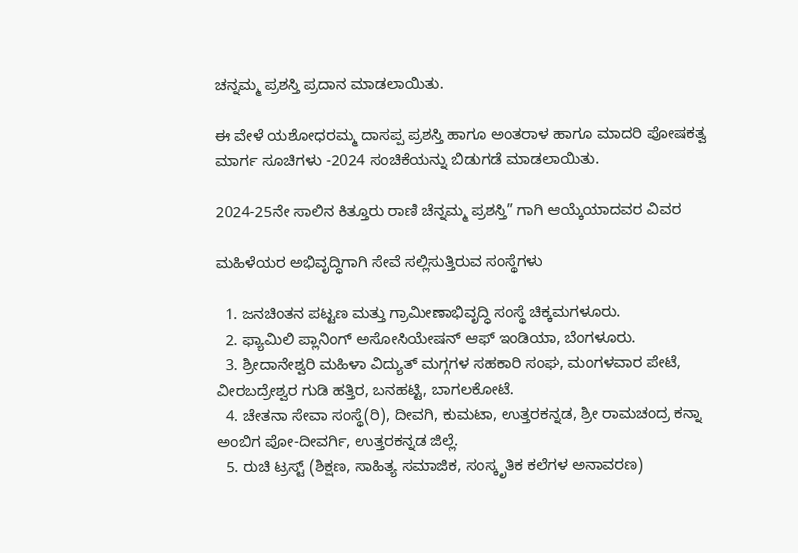ಚನ್ನಮ್ಮ ಪ್ರಶಸ್ತಿ ಪ್ರದಾನ ಮಾಡಲಾಯಿತು.

ಈ ವೇಳೆ ಯಶೋಧರಮ್ಮ ದಾಸಪ್ಪ ಪ್ರಶಸ್ತಿ ಹಾಗೂ ಅಂತರಾಳ ಹಾಗೂ ಮಾದರಿ ಪೋಷಕತ್ವ ಮಾರ್ಗ ಸೂಚಿಗಳು -2024 ಸಂಚಿಕೆಯನ್ನು ಬಿಡುಗಡೆ ಮಾಡಲಾಯಿತು.

2024-25ನೇ ಸಾಲಿನ ಕಿತ್ತೂರು ರಾಣಿ ಚೆನ್ನಮ್ಮ ಪ್ರಶಸ್ತಿ” ಗಾಗಿ ಆಯ್ಕೆಯಾದವರ ವಿವರ

ಮಹಿಳೆಯರ ಅಭಿವೃದ್ಧಿಗಾಗಿ ಸೇವೆ ಸಲ್ಲಿಸುತ್ತಿರುವ ಸಂಸ್ಥೆಗಳು

  1. ಜನಚಿಂತನ ಪಟ್ಟಣ ಮತ್ತು ಗ್ರಾಮೀಣಾಭಿವೃದ್ಧಿ ಸಂಸ್ಥೆ ಚಿಕ್ಕಮಗಳೂರು.
  2. ಫ್ಯಾಮಿಲಿ ಪ್ಲಾನಿಂಗ್ ಅಸೋಸಿಯೇಷನ್ ಆಫ್ ಇಂಡಿಯಾ, ಬೆಂಗಳೂರು.
  3. ಶ್ರೀದಾನೇಶ್ವರಿ ಮಹಿಳಾ ವಿದ್ಯುತ್ ಮಗ್ಗಗಳ ಸಹಕಾರಿ ಸಂಘ, ಮಂಗಳವಾರ ಪೇಟೆ, ವೀರಬದ್ರೇಶ್ವರ ಗುಡಿ ಹತ್ತಿರ, ಬನಹಟ್ಟಿ, ಬಾಗಲಕೋಟೆ.
  4. ಚೇತನಾ ಸೇವಾ ಸಂಸ್ಥೆ(ರಿ), ದೀವಗಿ, ಕುಮಟಾ, ಉತ್ತರಕನ್ನಡ, ಶ್ರೀ ರಾಮಚಂದ್ರ ಕನ್ನಾ ಅಂಬಿಗ ಪೋ-ದೀವರ್ಗಿ, ಉತ್ತರಕನ್ನಡ ಜಿಲ್ಲೆ.
  5. ರುಚಿ ಟ್ರಸ್ಟ್ (ಶಿಕ್ಷಣ, ಸಾಹಿತ್ಯ ಸಮಾಜಿಕ, ಸಂಸ್ಕೃತಿಕ ಕಲೆಗಳ ಅನಾವರಣ)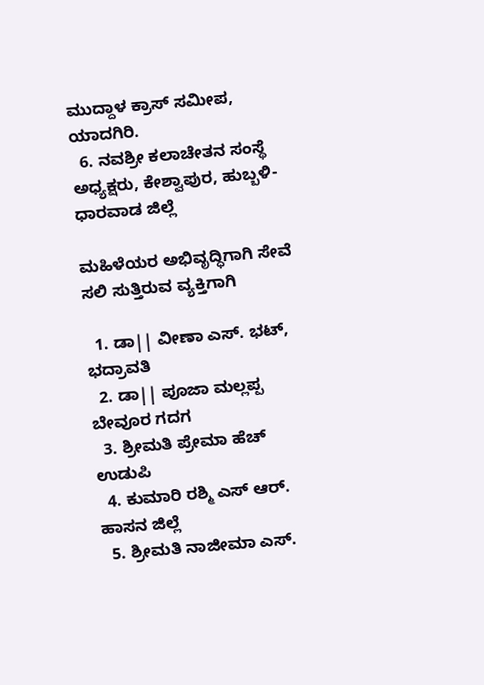ಮುದ್ದಾಳ ಕ್ರಾಸ್ ಸಮೀಪ, ಯಾದಗಿರಿ.
  6. ನವಶ್ರೀ ಕಲಾಚೇತನ ಸಂಸ್ಥೆ ಅಧ್ಯಕ್ಷರು, ಕೇಶ್ವಾಪುರ, ಹುಬ್ಬಳಿ-ಧಾರವಾಡ ಜಿಲ್ಲೆ

ಮಹಿಳೆಯರ ಅಭಿವೃದ್ಧಿಗಾಗಿ ಸೇವೆ ಸಲಿ ಸುತ್ತಿರುವ ವ್ಯಕ್ತಿಗಾಗಿ

  1. ಡಾ|| ವೀಣಾ ಎಸ್. ಭಟ್, ಭದ್ರಾವತಿ
  2. ಡಾ|| ಪೂಜಾ ಮಲ್ಲಪ್ಪ ಬೇವೂರ ಗದಗ
  3. ಶ್ರೀಮತಿ ಪ್ರೇಮಾ ಹೆಚ್ ಉಡುಪಿ
  4. ಕುಮಾರಿ ರಶ್ಮಿ ಎಸ್ ಆರ್. ಹಾಸನ ಜಿಲ್ಲೆ
  5. ಶ್ರೀಮತಿ ನಾಜೀಮಾ ಎಸ್.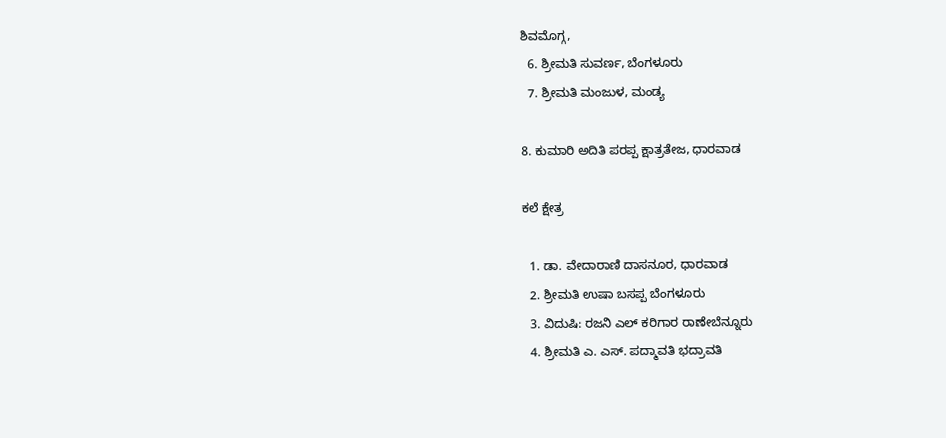ಶಿವಮೊಗ್ಗ,
  6. ಶ್ರೀಮತಿ ಸುವರ್ಣ, ಬೆಂಗಳೂರು
  7. ಶ್ರೀಮತಿ ಮಂಜುಳ, ಮಂಡ್ಯ

8. ಕುಮಾರಿ ಅದಿತಿ ಪರಪ್ಪ ಕ್ಷಾತ್ರತೇಜ, ಧಾರವಾಡ

ಕಲೆ ಕ್ಷೇತ್ರ

  1. ಡಾ. ವೇದಾರಾಣಿ ದಾಸನೂರ, ಧಾರವಾಡ
  2. ಶ್ರೀಮತಿ ಉಷಾ ಬಸಪ್ಪ ಬೆಂಗಳೂರು
  3. ವಿದುಷಿ: ರಜನಿ ಎಲ್ ಕರಿಗಾರ ರಾಣೇಬೆನ್ನೂರು
  4. ಶ್ರೀಮತಿ ಎ. ಎಸ್. ಪದ್ಮಾವತಿ ಭದ್ರಾವತಿ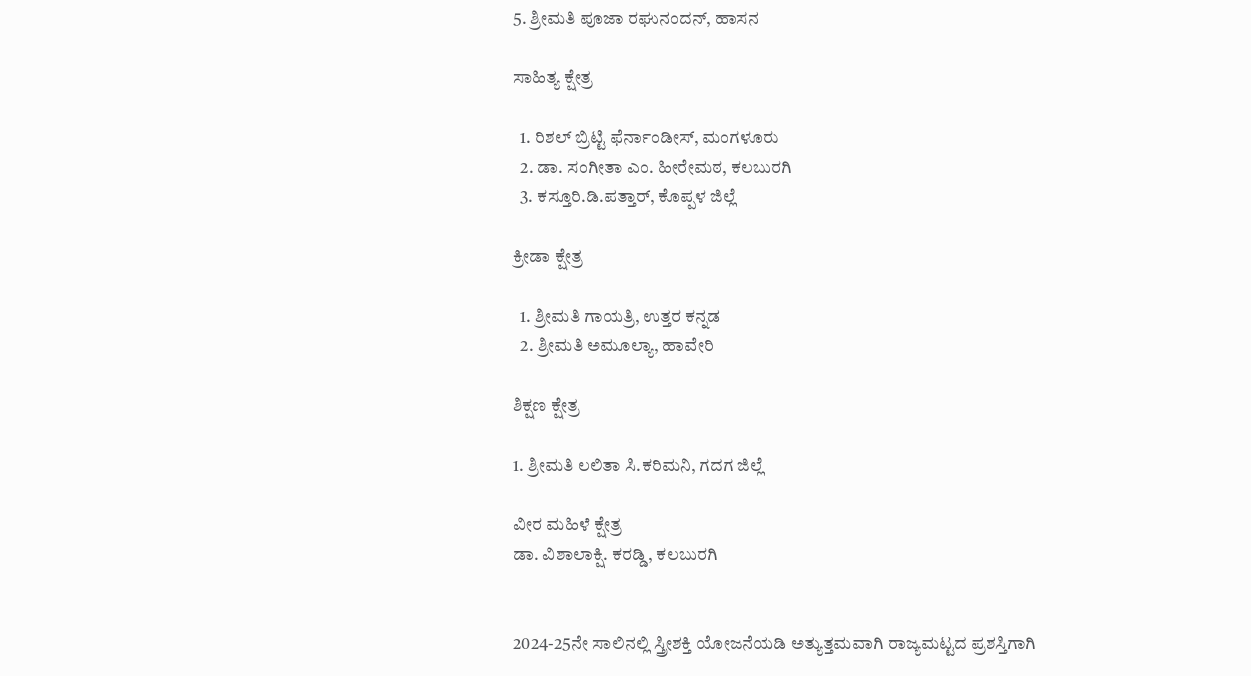5. ಶ್ರೀಮತಿ ಪೂಜಾ ರಘುನಂದನ್, ಹಾಸನ

ಸಾಹಿತ್ಯ ಕ್ಷೇತ್ರ

  1. ರಿಶಲ್ ಬ್ರಿಟ್ಟಿ ಫೆರ್ನಾಂಡೀಸ್, ಮಂಗಳೂರು
  2. ಡಾ. ಸಂಗೀತಾ ಎಂ. ಹೀರೇಮಠ, ಕಲಬುರಗಿ
  3. ಕಸ್ತೂರಿ.ಡಿ.ಪತ್ತಾರ್, ಕೊಪ್ಪಳ ಜಿಲ್ಲೆ

ಕ್ರೀಡಾ ಕ್ಷೇತ್ರ

  1. ಶ್ರೀಮತಿ ಗಾಯತ್ರಿ, ಉತ್ತರ ಕನ್ನಡ
  2. ಶ್ರೀಮತಿ ಅಮೂಲ್ಯಾ, ಹಾವೇರಿ

ಶಿಕ್ಷಣ ಕ್ಷೇತ್ರ

1. ಶ್ರೀಮತಿ ಲಲಿತಾ ಸಿ.ಕರಿಮನಿ, ಗದಗ ಜಿಲ್ಲೆ

ವೀರ ಮಹಿಳೆ ಕ್ಷೇತ್ರ
ಡಾ. ವಿಶಾಲಾಕ್ಷಿ. ಕರಡ್ಡಿ, ಕಲಬುರಗಿ


2024-25ನೇ ಸಾಲಿನಲ್ಲಿ ಸ್ತ್ರೀಶಕ್ತಿ ಯೋಜನೆಯಡಿ ಅತ್ಯುತ್ತಮವಾಗಿ ರಾಜ್ಯಮಟ್ಟದ ಪ್ರಶಸ್ತಿಗಾಗಿ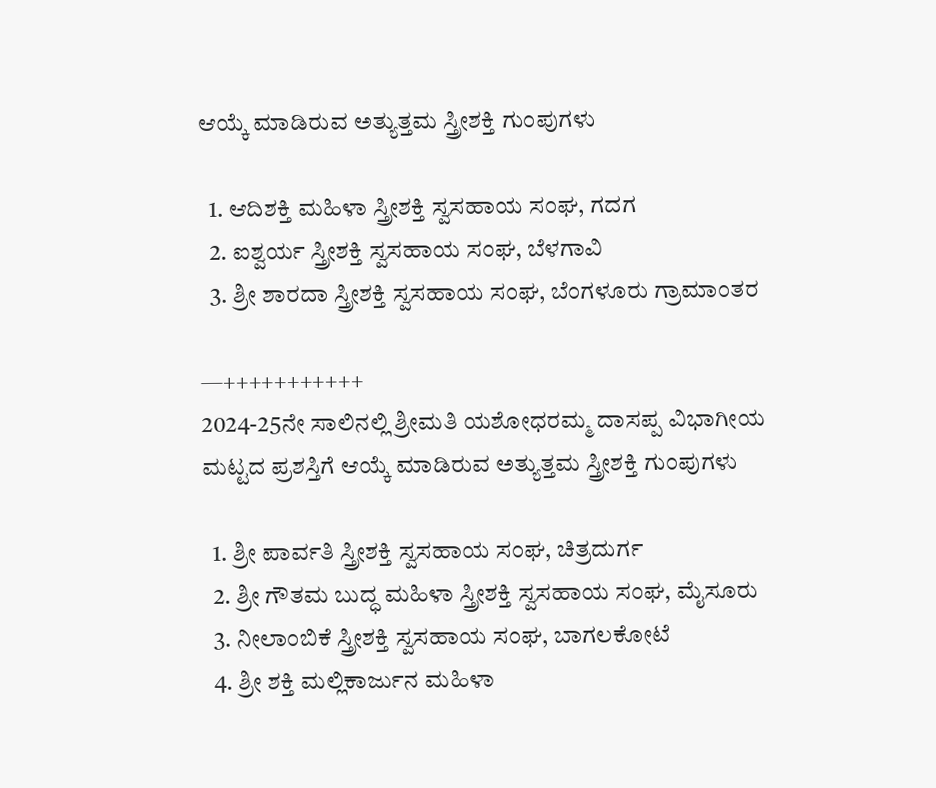ಆಯ್ಕೆ ಮಾಡಿರುವ ಅತ್ಯುತ್ತಮ ಸ್ತ್ರೀಶಕ್ತಿ ಗುಂಪುಗಳು

  1. ಆದಿಶಕ್ತಿ ಮಹಿಳಾ ಸ್ತ್ರೀಶಕ್ತಿ ಸ್ವಸಹಾಯ ಸಂಘ, ಗದಗ
  2. ಐಶ್ವರ್ಯ ಸ್ತ್ರೀಶಕ್ತಿ ಸ್ವಸಹಾಯ ಸಂಘ, ಬೆಳಗಾವಿ
  3. ಶ್ರೀ ಶಾರದಾ ಸ್ತ್ರೀಶಕ್ತಿ ಸ್ವಸಹಾಯ ಸಂಘ, ಬೆಂಗಳೂರು ಗ್ರಾಮಾಂತರ

—+++++++++++
2024-25ನೇ ಸಾಲಿನಲ್ಲಿ ಶ್ರೀಮತಿ ಯಶೋಧರಮ್ಮ ದಾಸಪ್ಪ ವಿಭಾಗೀಯ ಮಟ್ಟದ ಪ್ರಶಸ್ತಿಗೆ ಆಯ್ಕೆ ಮಾಡಿರುವ ಅತ್ಯುತ್ತಮ ಸ್ತ್ರೀಶಕ್ತಿ ಗುಂಪುಗಳು

  1. ಶ್ರೀ ಪಾರ್ವತಿ ಸ್ತ್ರೀಶಕ್ತಿ ಸ್ವಸಹಾಯ ಸಂಘ, ಚಿತ್ರದುರ್ಗ
  2. ಶ್ರೀ ಗೌತಮ ಬುದ್ಧ ಮಹಿಳಾ ಸ್ತ್ರೀಶಕ್ತಿ ಸ್ವಸಹಾಯ ಸಂಘ, ಮೈಸೂರು
  3. ನೀಲಾಂಬಿಕೆ ಸ್ತ್ರೀಶಕ್ತಿ ಸ್ವಸಹಾಯ ಸಂಘ, ಬಾಗಲಕೋಟೆ
  4. ಶ್ರೀ ಶಕ್ತಿ ಮಲ್ಲಿಕಾರ್ಜುನ ಮಹಿಳಾ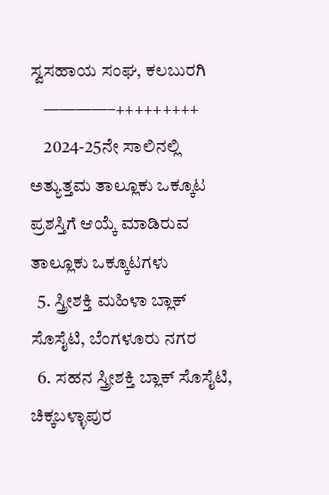ಸ್ವಸಹಾಯ ಸಂಘ, ಕಲಬುರಗಿ
    ————–+++++++++
    2024-25ನೇ ಸಾಲಿನಲ್ಲಿ ಅತ್ಯುತ್ತಮ ತಾಲ್ಲೂಕು ಒಕ್ಕೂಟ ಪ್ರಶಸ್ತಿಗೆ ಆಯ್ಕೆ ಮಾಡಿರುವ ತಾಲ್ಲೂಕು ಒಕ್ಕೂಟಗಳು
  5. ಸ್ತ್ರೀಶಕ್ತಿ ಮಹಿಳಾ ಬ್ಲಾಕ್ ಸೊಸೈಟಿ, ಬೆಂಗಳೂರು ನಗರ
  6. ಸಹನ ಸ್ತ್ರೀಶಕ್ತಿ ಬ್ಲಾಕ್ ಸೊಸೈಟಿ, ಚಿಕ್ಕಬಳ್ಳಾಪುರ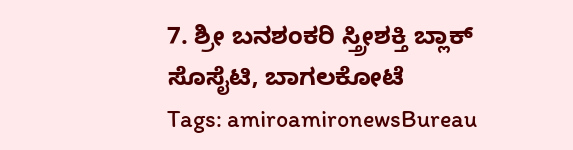7. ಶ್ರೀ ಬನಶಂಕರಿ ಸ್ತ್ರೀಶಕ್ತಿ ಬ್ಲಾಕ್ ಸೊಸೈಟಿ, ಬಾಗಲಕೋಟೆ
Tags: amiroamironewsBureau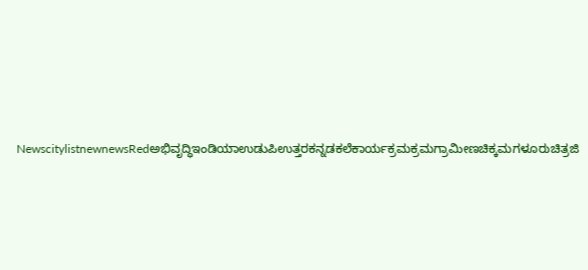NewscitylistnewnewsRedಅಭಿವೃದ್ಧಿಇಂಡಿಯಾಉಡುಪಿಉತ್ತರಕನ್ನಡಕಲೆಕಾರ್ಯಕ್ರಮಕ್ರಮಗ್ರಾಮೀಣಚಿಕ್ಕಮಗಳೂರುಚಿತ್ರಜಿ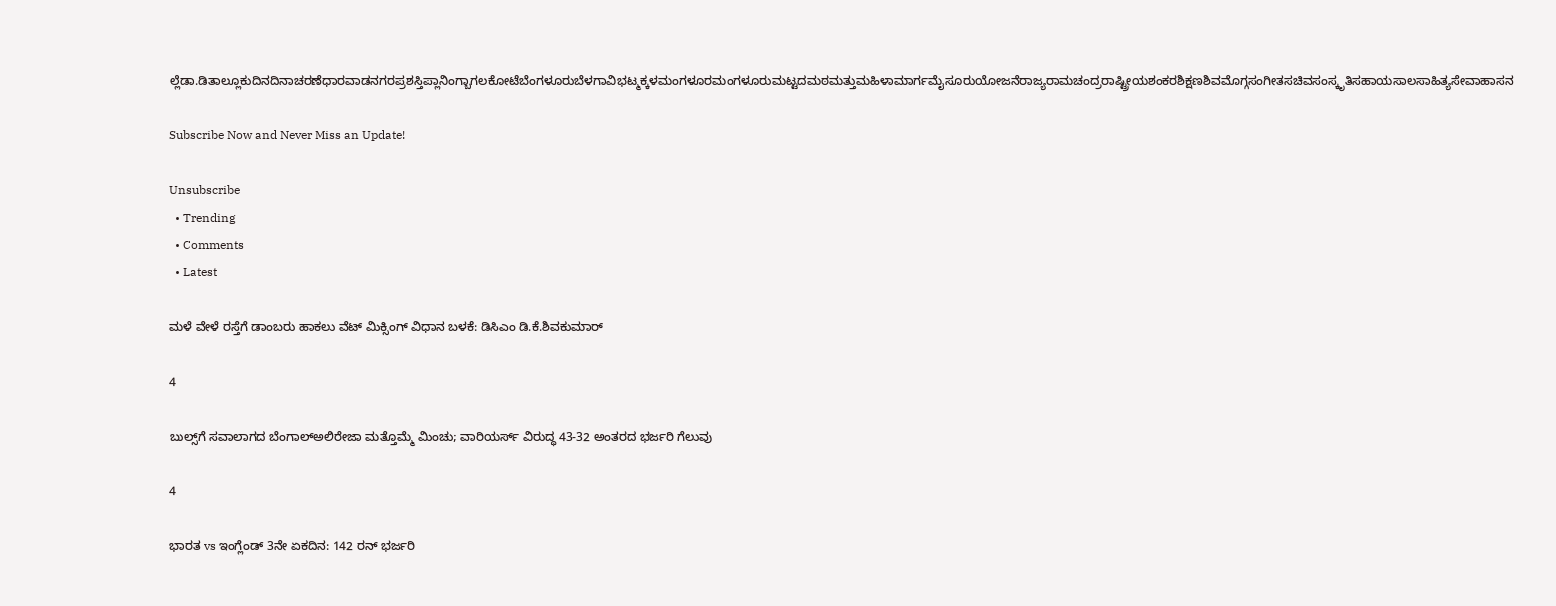ಲ್ಲೆಡಾ.ಡಿತಾಲ್ಲೂಕುದಿನದಿನಾಚರಣೆಧಾರವಾಡನಗರಪ್ರಶಸ್ತಿಪ್ಲಾನಿಂಗ್ಬಾಗಲಕೋಟೆಬೆಂಗಳೂರುಬೆಳಗಾವಿಭಟ್ಮಕ್ಕಳಮಂಗಳೂರಮಂಗಳೂರುಮಟ್ಟದಮಠಮತ್ತುಮಹಿಳಾಮಾರ್ಗಮೈಸೂರುಯೋಜನೆರಾಜ್ಯರಾಮಚಂದ್ರರಾಷ್ಟ್ರೀಯಶಂಕರಶಿಕ್ಷಣಶಿವಮೊಗ್ಗಸಂಗೀತಸಚಿವಸಂಸ್ಕೃತಿಸಹಾಯಸಾಲಸಾಹಿತ್ಯಸೇವಾಹಾಸನ

Subscribe Now and Never Miss an Update!

Unsubscribe
  • Trending
  • Comments
  • Latest

ಮಳೆ ವೇಳೆ ರಸ್ತೆಗೆ ಡಾಂಬರು ಹಾಕಲು ವೆಟ್ ಮಿಕ್ಸಿಂಗ್ ವಿಧಾನ ಬಳಕೆ: ಡಿಸಿಎಂ ಡಿ.ಕೆ.ಶಿವಕುಮಾರ್

4

ಬುಲ್ಸ್‌ಗೆ ಸವಾಲಾಗದ ಬೆಂಗಾಲ್‌ಅಲಿರೇಜಾ ಮತ್ತೊಮ್ಮೆ ಮಿಂಚು; ವಾರಿಯರ್ಸ್‌ ವಿರುದ್ಧ 43-32 ಅಂತರದ ಭರ್ಜರಿ ಗೆಲುವು

4

ಭಾರತ vs ಇಂಗ್ಲೆಂಡ್ 3ನೇ ಏಕದಿನ: 142 ರನ್ ಭರ್ಜರಿ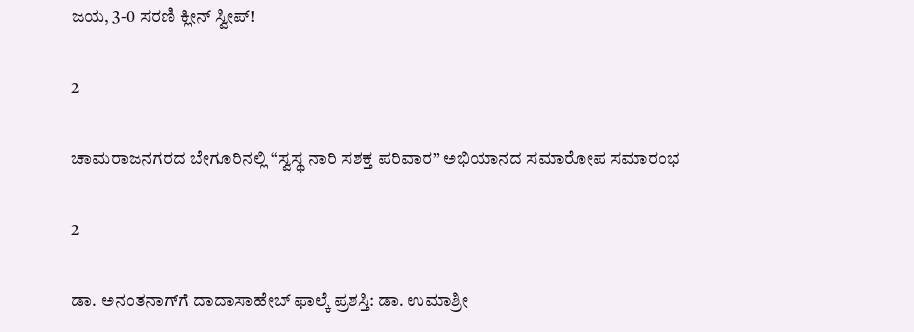ಜಯ, 3-0 ಸರಣಿ ಕ್ಲೀನ್ ಸ್ವೀಪ್!

2

ಚಾಮರಾಜನಗರದ ಬೇಗೂರಿನಲ್ಲಿ “ಸ್ವಸ್ಥ ನಾರಿ ಸಶಕ್ತ ಪರಿವಾರ” ಅಭಿಯಾನದ ಸಮಾರೋಪ ಸಮಾರಂಭ

2

ಡಾ. ಅನಂತನಾಗ್‌ಗೆ ದಾದಾಸಾಹೇಬ್ ಫಾಲ್ಕೆ ಪ್ರಶಸ್ತಿ: ಡಾ. ಉಮಾಶ್ರೀ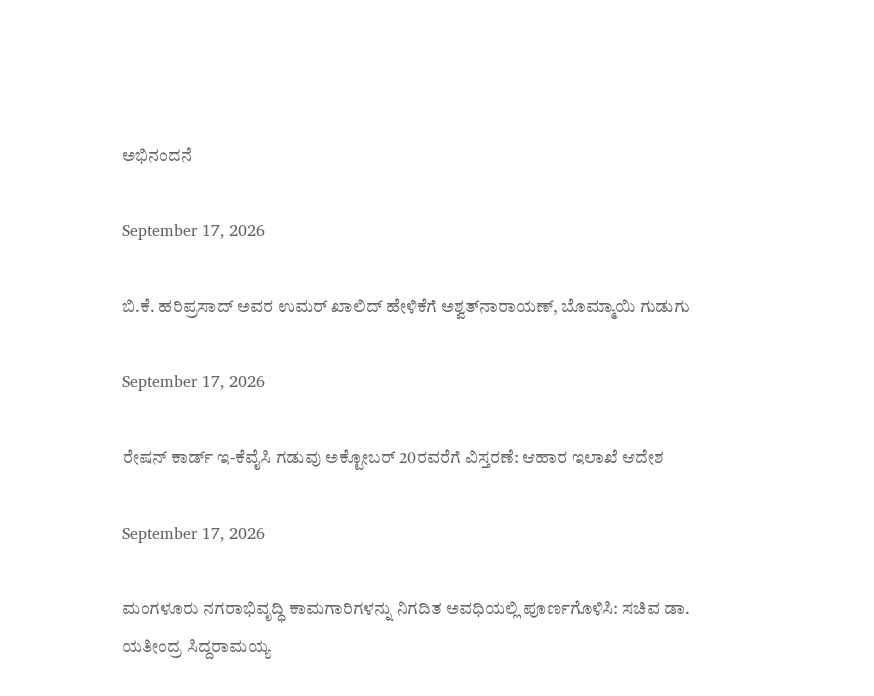ಅಭಿನಂದನೆ

September 17, 2026

ಬಿ.ಕೆ. ಹರಿಪ್ರಸಾದ್ ಅವರ ಉಮರ್ ಖಾಲಿದ್ ಹೇಳಿಕೆಗೆ ಅಶ್ವತ್‌ನಾರಾಯಣ್, ಬೊಮ್ಮಾಯಿ ಗುಡುಗು

September 17, 2026

ರೇಷನ್ ಕಾರ್ಡ್ ಇ-ಕೆವೈಸಿ ಗಡುವು ಅಕ್ಟೋಬರ್ 20ರವರೆಗೆ ವಿಸ್ತರಣೆ: ಆಹಾರ ಇಲಾಖೆ ಆದೇಶ

September 17, 2026

ಮಂಗಳೂರು ನಗರಾಭಿವೃದ್ಧಿ ಕಾಮಗಾರಿಗಳನ್ನು ನಿಗದಿತ ಅವಧಿಯಲ್ಲಿ ಪೂರ್ಣಗೊಳಿಸಿ: ಸಚಿವ ಡಾ. ಯತೀಂದ್ರ ಸಿದ್ದರಾಮಯ್ಯ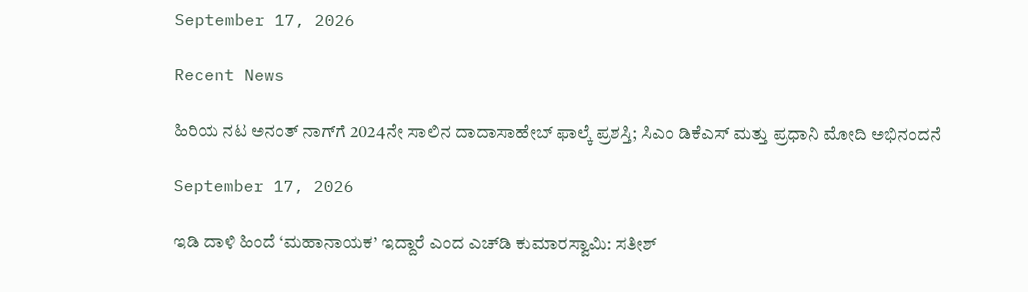September 17, 2026

Recent News

ಹಿರಿಯ ನಟ ಅನಂತ್ ನಾಗ್‌ಗೆ 2024ನೇ ಸಾಲಿನ ದಾದಾಸಾಹೇಬ್ ಫಾಲ್ಕೆ ಪ್ರಶಸ್ತಿ; ಸಿಎಂ ಡಿಕೆಎಸ್ ಮತ್ತು ಪ್ರಧಾನಿ ಮೋದಿ ಅಭಿನಂದನೆ

September 17, 2026

ಇಡಿ ದಾಳಿ ಹಿಂದೆ ‘ಮಹಾನಾಯಕ’ ಇದ್ದಾರೆ ಎಂದ ಎಚ್‌ಡಿ ಕುಮಾರಸ್ವಾಮಿ: ಸತೀಶ್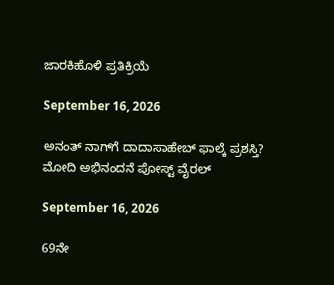ಜಾರಕಿಹೊಳಿ ಪ್ರತಿಕ್ರಿಯೆ

September 16, 2026

ಅನಂತ್ ನಾಗ್‌ಗೆ ದಾದಾಸಾಹೇಬ್ ಫಾಲ್ಕೆ ಪ್ರಶಸ್ತಿ? ಮೋದಿ ಅಭಿನಂದನೆ ಪೋಸ್ಟ್ ವೈರಲ್

September 16, 2026

69ನೇ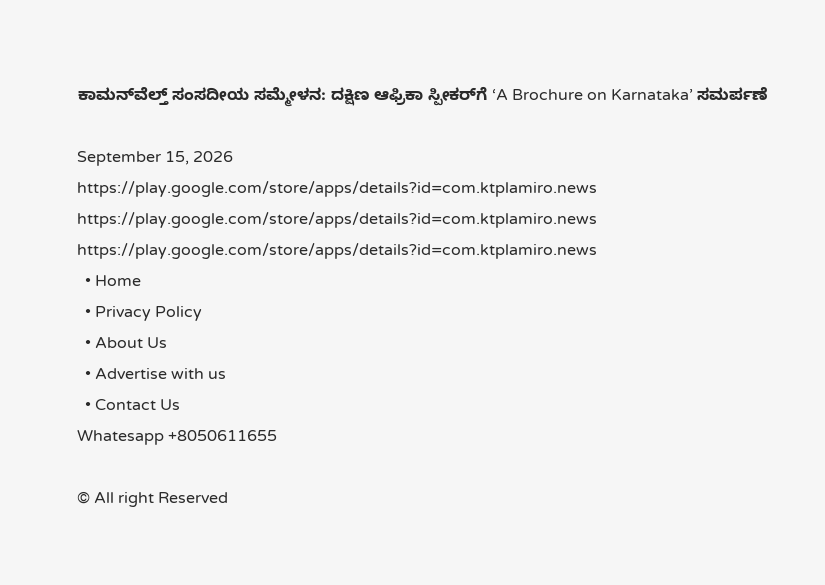ಕಾಮನ್‌ವೆಲ್ತ್ ಸಂಸದೀಯ ಸಮ್ಮೇಳನ: ದಕ್ಷಿಣ ಆಫ್ರಿಕಾ ಸ್ಪೀಕರ್‌ಗೆ ‘A Brochure on Karnataka’ ಸಮರ್ಪಣೆ

September 15, 2026
https://play.google.com/store/apps/details?id=com.ktplamiro.news https://play.google.com/store/apps/details?id=com.ktplamiro.news https://play.google.com/store/apps/details?id=com.ktplamiro.news
  • Home
  • Privacy Policy
  • About Us
  • Advertise with us
  • Contact Us
Whatesapp +8050611655

© All right Reserved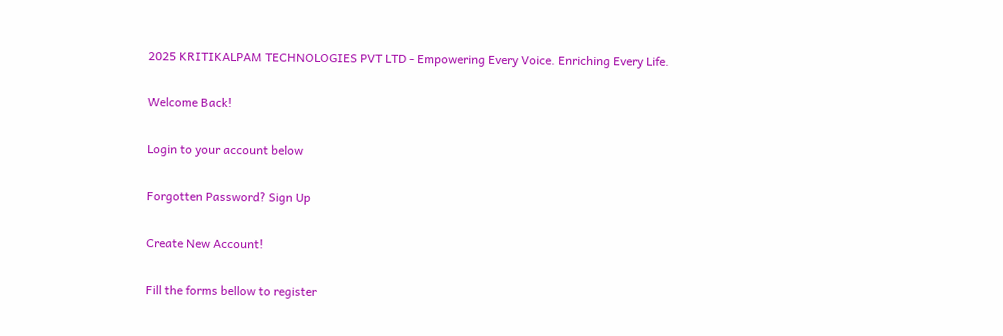2025 KRITIKALPAM TECHNOLOGIES PVT LTD - Empowering Every Voice. Enriching Every Life.

Welcome Back!

Login to your account below

Forgotten Password? Sign Up

Create New Account!

Fill the forms bellow to register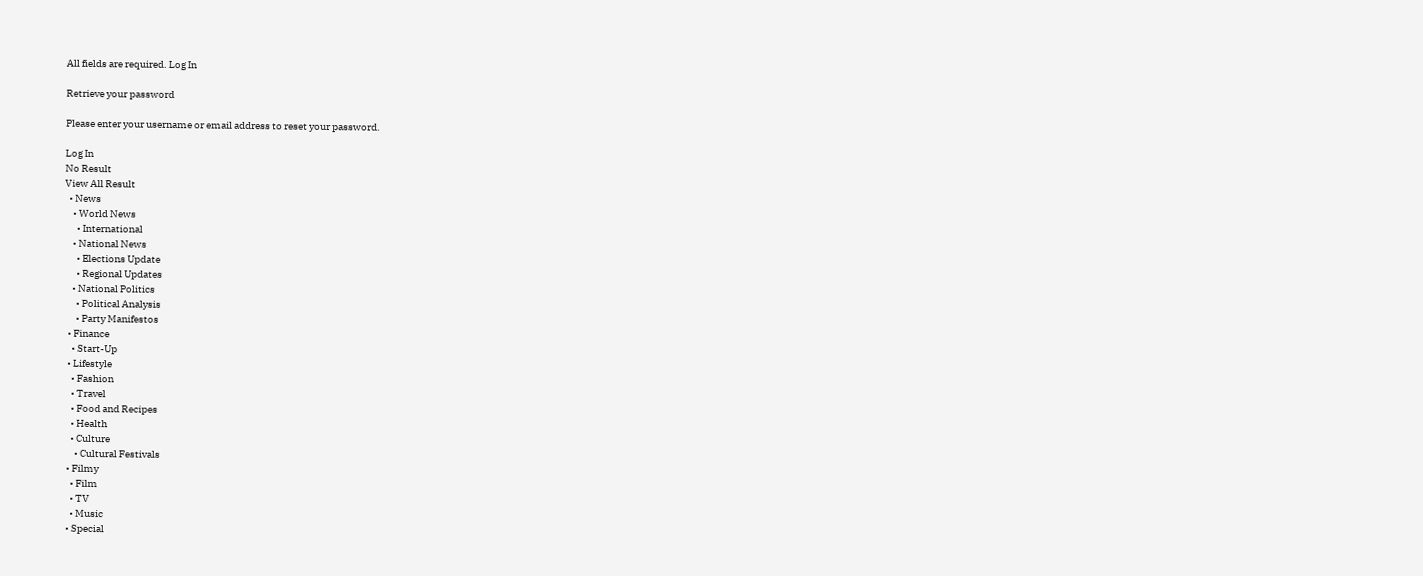All fields are required. Log In

Retrieve your password

Please enter your username or email address to reset your password.

Log In
No Result
View All Result
  • News
    • World News
      • International
    • National News
      • Elections Update
      • Regional Updates
    • National Politics
      • Political Analysis
      • Party Manifestos
  • Finance
    • Start-Up
  • Lifestyle
    • Fashion
    • Travel
    • Food and Recipes
    • Health
    • Culture
      • Cultural Festivals
  • Filmy
    • Film
    • TV
    • Music
  • Special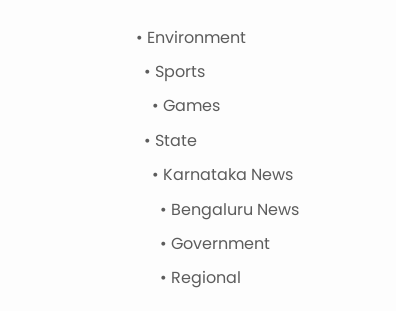• Environment
  • Sports
    • Games
  • State
    • Karnataka News
      • Bengaluru News
      • Government
      • Regional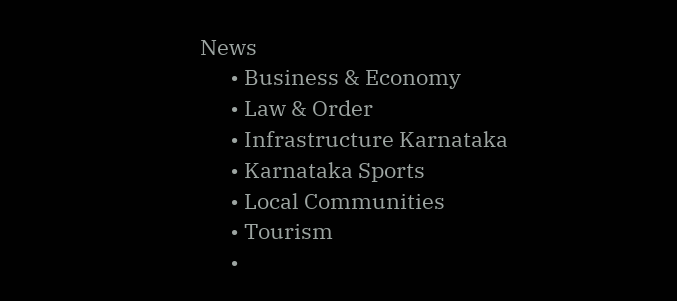News
      • Business & Economy
      • Law & Order
      • Infrastructure Karnataka
      • Karnataka Sports
      • Local Communities
      • Tourism
      •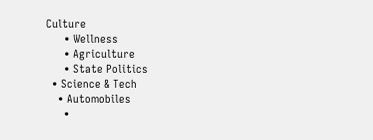Culture
      • Wellness
      • Agriculture
      • State Politics
  • Science & Tech
    • Automobiles
      •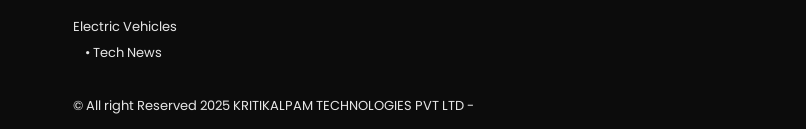Electric Vehicles
    • Tech News

© All right Reserved 2025 KRITIKALPAM TECHNOLOGIES PVT LTD -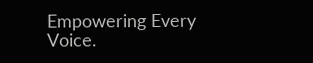Empowering Every Voice.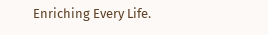Enriching Every Life.